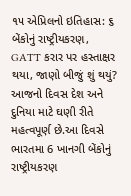૧૫ એપ્રિલનો ઇતિહાસ: ૬ બેંકોનું રાષ્ટ્રીયકરણ, GATT કરાર પર હસ્તાક્ષર થયા, જાણો બીજું શું થયું?
આજનો દિવસ દેશ અને દુનિયા માટે ઘણી રીતે મહત્વપૂર્ણ છે.આ દિવસે ભારતમા 6 ખાનગી બેંકોનું રાષ્ટ્રીયકરણ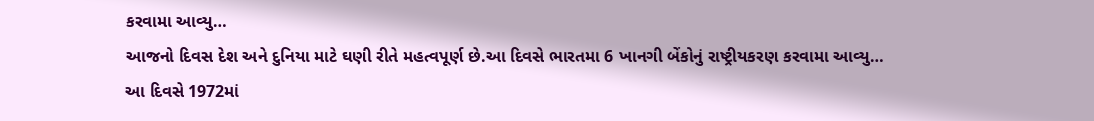કરવામા આવ્યુ…
આજનો દિવસ દેશ અને દુનિયા માટે ઘણી રીતે મહત્વપૂર્ણ છે.આ દિવસે ભારતમા 6 ખાનગી બેંકોનું રાષ્ટ્રીયકરણ કરવામા આવ્યુ…
આ દિવસે 1972માં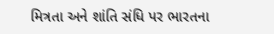મિત્રતા અને શાંતિ સંધિ પર ભારતના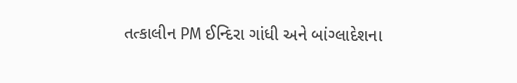તત્કાલીન PM ઈન્દિરા ગાંધી અને બાંગ્લાદેશના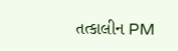તત્કાલીન PM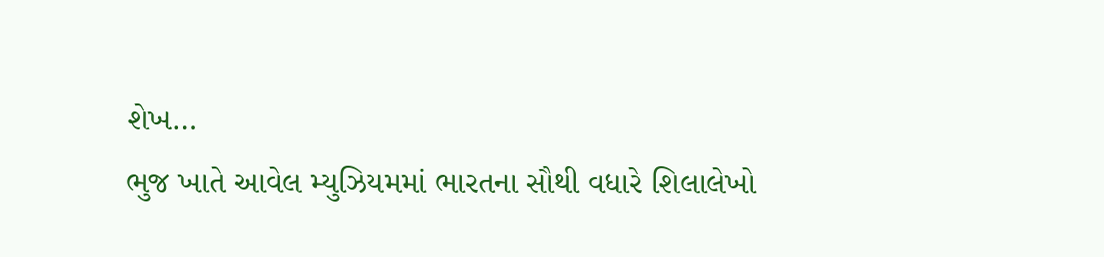શેખ…
ભુજ ખાતે આવેલ મ્યુઝિયમમાં ભારતના સૌથી વધારે શિલાલેખો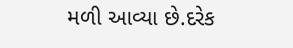મળી આવ્યા છે.દરેક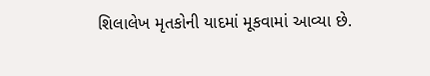શિલાલેખ મૃતકોની યાદમાં મૂકવામાં આવ્યા છે.